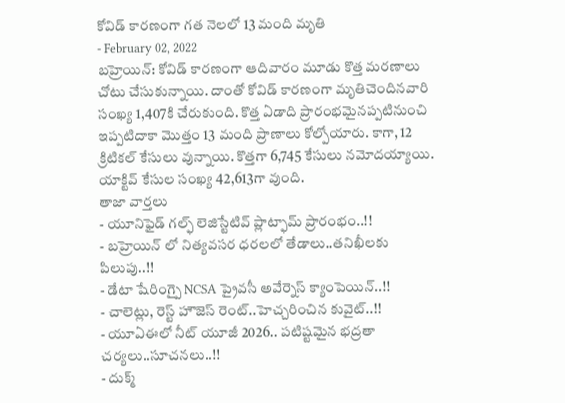కోవిడ్ కారణంగా గత నెలలో 13 మంది మృతి
- February 02, 2022
బహ్రెయిన్: కోవిడ్ కారణంగా ఆదివారం మూడు కొత్త మరణాలు చోటు చేసుకున్నాయి. దాంతో కోవిడ్ కారణంగా మృతిచెందినవారి సంఖ్య 1,407కి చేరుకుంది. కొత్త ఏడాది ప్రారంభమైనప్పటినుంచి ఇప్పటిదాకా మొత్తం 13 మంది ప్రాణాలు కోల్పోయారు. కాగా, 12 క్రిటికల్ కేసులు వున్నాయి. కొత్తగా 6,745 కేసులు నమోదయ్యాయి. యాక్టివ్ కేసుల సంఖ్య 42,613గా వుంది.
తాజా వార్తలు
- యూనిఫైడ్ గల్ఫ్ లెజిస్టేటివ్ ప్లాట్ఫామ్ ప్రారంభం..!!
- బహ్రెయిన్ లో నిత్యవసర ధరలలో తేడాలు..తనిఖీలకు పిలుపు..!!
- డేటా షేరింగ్పై NCSA ప్రైవసీ అవేర్నెస్ క్యాంపెయిన్..!!
- చాలెట్లు, రెస్ట్ హౌజెస్ రెంట్..హెచ్చరించిన కువైట్..!!
- యూఏఈలో నీట్ యూజీ 2026.. పటిష్టమైన భద్రతా చర్యలు..సూచనలు..!!
- దుక్మ్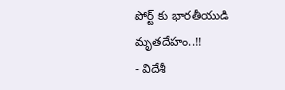పోర్ట్ కు భారతీయుడి మృతదేహం..!!
- విదేశీ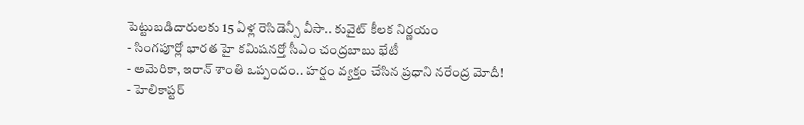పెట్టుబడిదారులకు 15 ఏళ్ల రెసిడెన్సీ వీసా.. కువైట్ కీలక నిర్ణయం
- సింగపూర్లో భారత హై కమిషనర్తో సీఎం చంద్రబాబు భేటీ
- అమెరికా, ఇరాన్ శాంతి ఒప్పందం.. హర్షం వ్యక్తం చేసిన ప్రధాని నరేంద్ర మోదీ!
- హెలికాప్టర్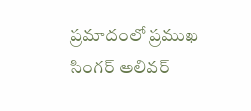ప్రమాదంలో ప్రముఖ సింగర్ అలివర్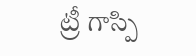ట్రీ గాస్పి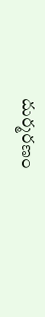దుర్మరణం